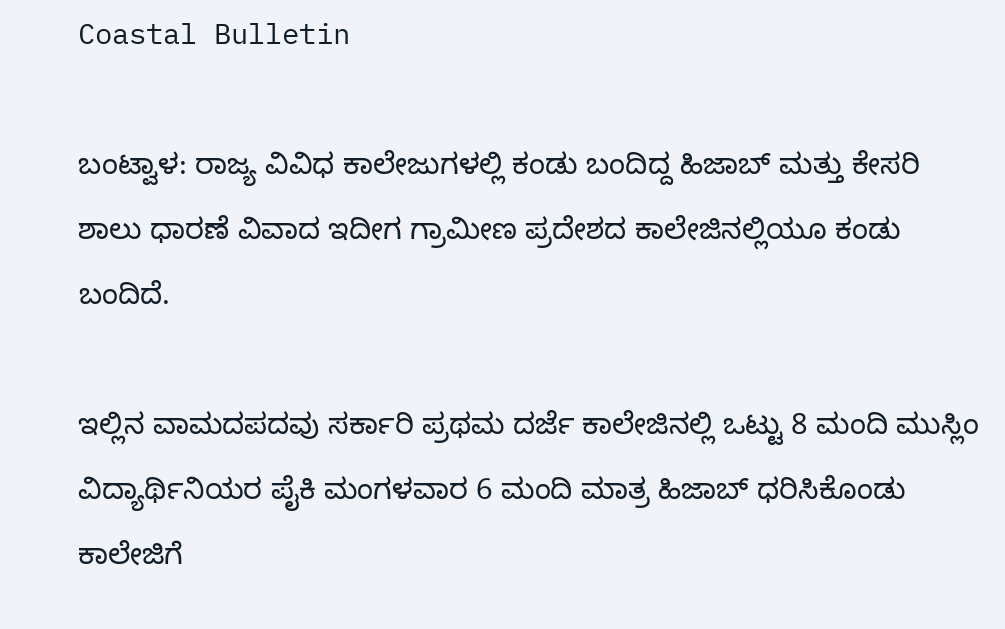Coastal Bulletin

ಬಂಟ್ವಾಳ: ರಾಜ್ಯ ವಿವಿಧ ಕಾಲೇಜುಗಳಲ್ಲಿ ಕಂಡು ಬಂದಿದ್ದ ಹಿಜಾಬ್ ಮತ್ತು ಕೇಸರಿ ಶಾಲು ಧಾರಣೆ ವಿವಾದ ಇದೀಗ ಗ್ರಾಮೀಣ ಪ್ರದೇಶದ ಕಾಲೇಜಿನಲ್ಲಿಯೂ ಕಂಡು ಬಂದಿದೆ.

ಇಲ್ಲಿನ ವಾಮದಪದವು ಸರ್ಕಾರಿ ಪ್ರಥಮ ದರ್ಜೆ ಕಾಲೇಜಿನಲ್ಲಿ ಒಟ್ಟು 8 ಮಂದಿ ಮುಸ್ಲಿಂ ವಿದ್ಯಾರ್ಥಿನಿಯರ ಪೈಕಿ ಮಂಗಳವಾರ 6 ಮಂದಿ ಮಾತ್ರ ಹಿಜಾಬ್ ಧರಿಸಿಕೊಂಡು ಕಾಲೇಜಿಗೆ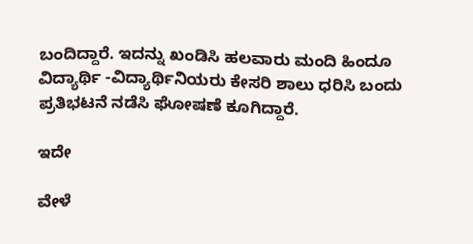ಬಂದಿದ್ದಾರೆ. ಇದನ್ನು ಖಂಡಿಸಿ ಹಲವಾರು ಮಂದಿ ಹಿಂದೂ ವಿದ್ಯಾರ್ಥಿ -ವಿದ್ಯಾರ್ಥಿನಿಯರು ಕೇಸರಿ ಶಾಲು ಧರಿಸಿ ಬಂದು ಪ್ರತಿಭಟನೆ ನಡೆಸಿ ಘೋಷಣೆ ಕೂಗಿದ್ದಾರೆ.

ಇದೇ

ವೇಳೆ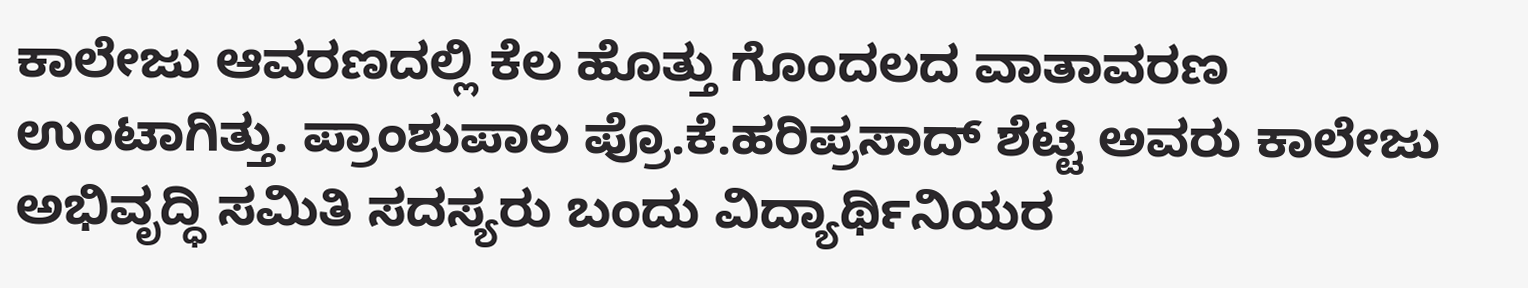ಕಾಲೇಜು ಆವರಣದಲ್ಲಿ ಕೆಲ ಹೊತ್ತು ಗೊಂದಲದ ವಾತಾವರಣ ಉಂಟಾಗಿತ್ತು. ಪ್ರಾಂಶುಪಾಲ ಪ್ರೊ.ಕೆ.ಹರಿಪ್ರಸಾದ್ ಶೆಟ್ಟಿ ಅವರು ಕಾಲೇಜು ಅಭಿವೃದ್ಧಿ ಸಮಿತಿ ಸದಸ್ಯರು ಬಂದು ವಿದ್ಯಾರ್ಥಿನಿಯರ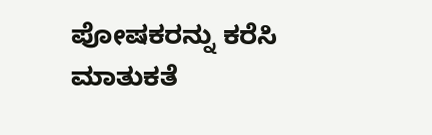ಪೋಷಕರನ್ನು ಕರೆಸಿ ಮಾತುಕತೆ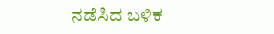ನಡೆಸಿದ ಬಳಿಕ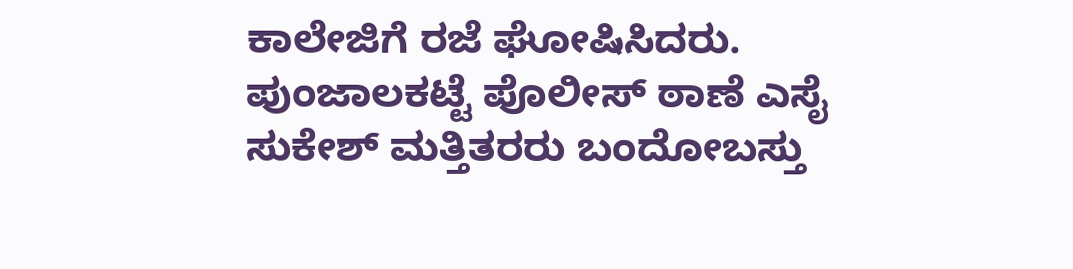ಕಾಲೇಜಿಗೆ ರಜೆ ಘೋಷಿಸಿದರು. ಪುಂಜಾಲಕಟ್ಟೆ ಪೊಲೀಸ್ ಠಾಣೆ ಎಸೈ ಸುಕೇಶ್ ಮತ್ತಿತರರು ಬಂದೋಬಸ್ತು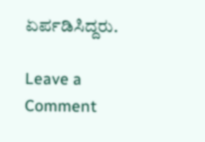ಏರ್ಪಡಿಸಿದ್ದರು.

Leave a Comment